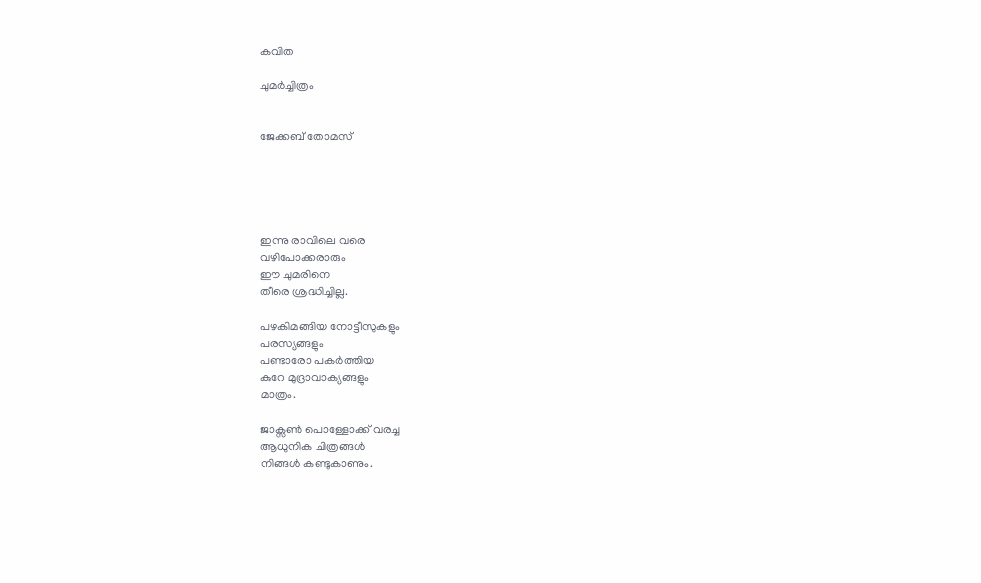കവിത

ചുമര്‍ച്ചിത്രം


ജേക്കബ്‌ തോമസ്‌





ഇന്നു രാവിലെ വരെ
വഴിപോക്കരാരും
ഈ ചുമരിനെ
തീരെ ശ്രദ്ധിച്ചില്ല.

പഴകിമങ്ങിയ നോട്ടീസുകളും
പരസ്യങ്ങളും
പണ്ടാരോ പകര്‍ത്തിയ
കുറേ മുദ്രാവാക്യങ്ങളും
മാത്രം.

ജാക്സണ്‍ പൊള്ളോക്ക്‌ വരച്ച
ആധുനിക ചിത്രങ്ങള്‍
നിങ്ങള്‍ കണ്ടുകാണും.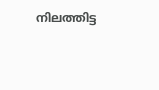നിലത്തിട്ട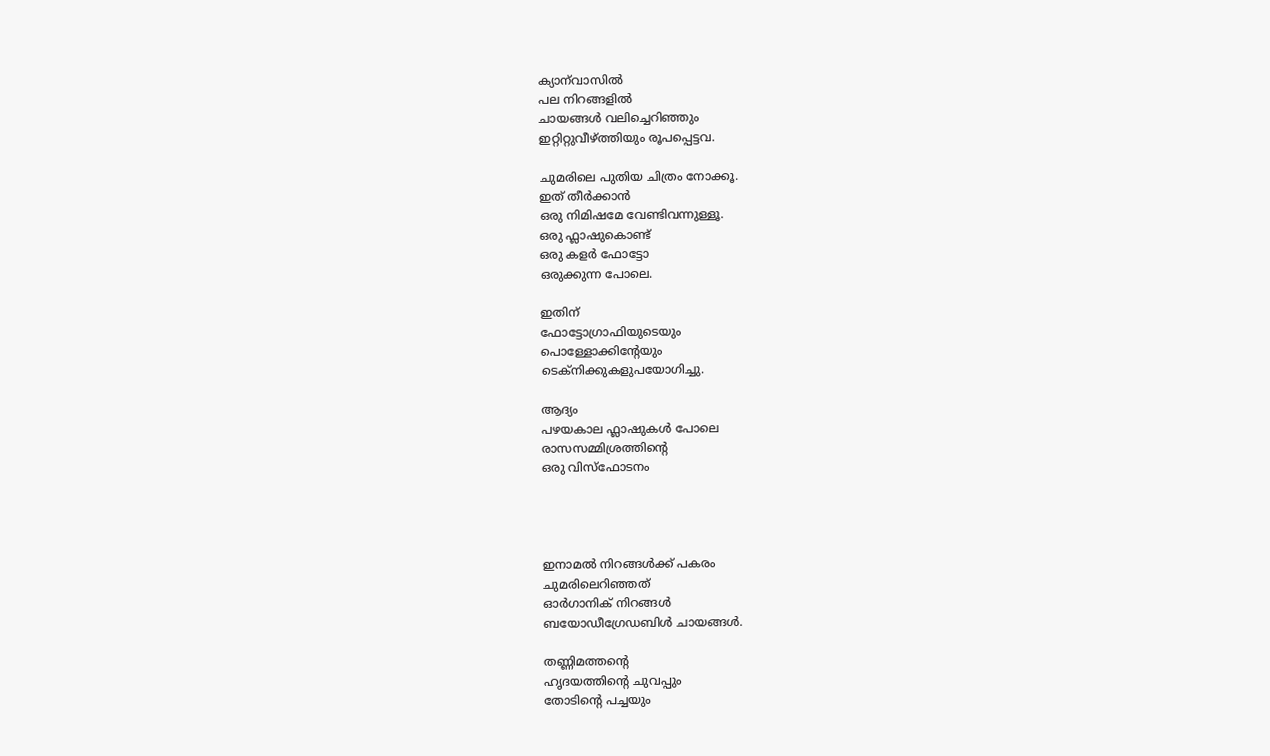ക്യാന്‌വാസില്‍
പല നിറങ്ങളില്‍
ചായങ്ങള്‍ വലിച്ചെറിഞ്ഞും
ഇറ്റിറ്റുവീഴ്‌ത്തിയും രൂപപ്പെട്ടവ.

ചുമരിലെ പുതിയ ചിത്രം നോക്കൂ.
ഇത്‌ തീര്‍ക്കാന്‍
ഒരു നിമിഷമേ വേണ്ടിവന്നുള്ളൂ.
ഒരു ഫ്ലാഷുകൊണ്ട്‌
ഒരു കളര്‍ ഫോട്ടോ
ഒരുക്കുന്ന പോലെ.

ഇതിന്‌
ഫോട്ടോഗ്രാഫിയുടെയും
പൊള്ളോക്കിന്റേയും
ടെക്‌നിക്കുകളുപയോഗിച്ചു.

ആദ്യം
പഴയകാല ഫ്ലാഷുകള്‍ പോലെ
രാസസമ്മിശ്രത്തിന്റെ
ഒരു വിസ്‌ഫോടനം




ഇനാമല്‍ നിറങ്ങള്‍ക്ക്‌ പകരം
ചുമരിലെറിഞ്ഞത്‌
ഓര്‍ഗാനിക്‌ നിറങ്ങള്‍
ബയോഡീഗ്രേഡബിള്‍ ചായങ്ങള്‍.

തണ്ണിമത്തന്റെ
ഹൃദയത്തിന്റെ ചുവപ്പും
തോടിന്റെ പച്ചയും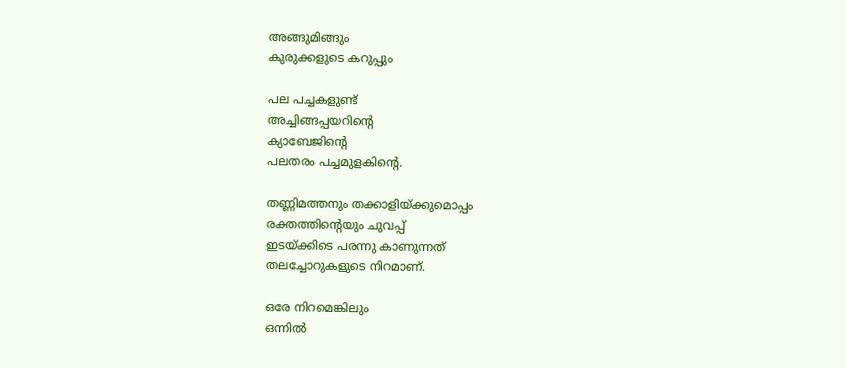അങ്ങുമിങ്ങും
കുരുക്കളുടെ കറുപ്പും

പല പച്ചകളുണ്ട്‌
അച്ചിങ്ങപ്പയറിന്റെ
ക്യാബേജിന്റെ
പലതരം പച്ചമുളകിന്റെ.

തണ്ണിമത്തനും തക്കാളിയ്ക്കുമൊപ്പം
രക്തത്തിന്റെയും ചുവപ്പ്‌
ഇടയ്ക്കിടെ പരന്നു കാണുന്നത്‌
തലച്ചോറുകളുടെ നിറമാണ്‌.

ഒരേ നിറമെങ്കിലും
ഒന്നില്‍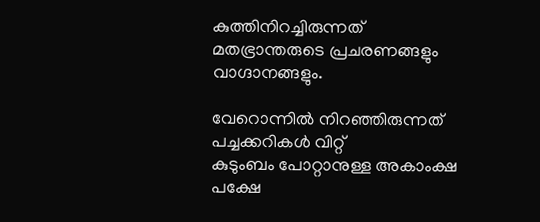കുത്തിനിറച്ചിരുന്നത്‌
മതഭ്രാന്തരുടെ പ്രചരണങ്ങളും
വാഗ്ദാനങ്ങളും.

വേറൊന്നില്‍ നിറഞ്ഞിരുന്നത്‌
പച്ചക്കറികള്‍ വിറ്റ്‌
കുടുംബം പോറ്റാനുള്ള അകാംക്ഷ
പക്ഷേ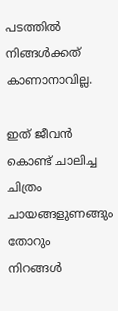പടത്തില്‍
നിങ്ങള്‍ക്കത്‌ കാണാനാവില്ല.

ഇത്‌ ജീവന്‍ കൊണ്ട്‌ ചാലിച്ച ചിത്രം
ചായങ്ങളുണങ്ങും തോറും
നിറങ്ങള്‍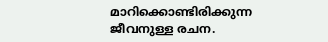മാറിക്കൊണ്ടിരിക്കുന്ന
ജീവനുള്ള രചന.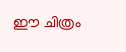ഈ ചിത്രം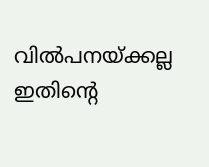വില്‍പനയ്ക്കല്ല
ഇതിന്റെ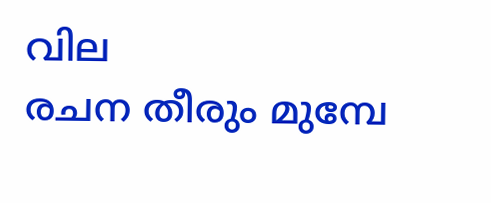വില
രചന തീരും മുമ്പേ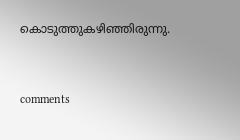കൊടുത്തുകഴിഞ്ഞിരുന്നു.


comments